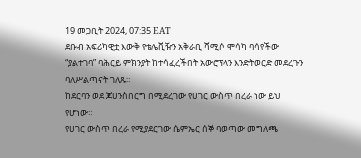19 መጋቢት 2024, 07:35 EAT
ደቡብ አፍሪካዊቷ እውቅ የቴሌቪዥን አቅራቢ ሻሚሶ ሞሳካ ባሳየችው “ያልተገባ” ባሕርይ ምክንያት ከተሳፈረችበት አውሮፕላን እንድትወርድ መደረጉን ባለሥልጣናት ገለጹ።
ከደርባን ወደ ጆሀንስበርግ በሚደረገው የሀገር ውስጥ በረራ ነው ይህ የሆነው።
የሀገር ውስጥ በረራ የሚያደርገው ሴምኤር ሰኞ ባወጣው መግለጫ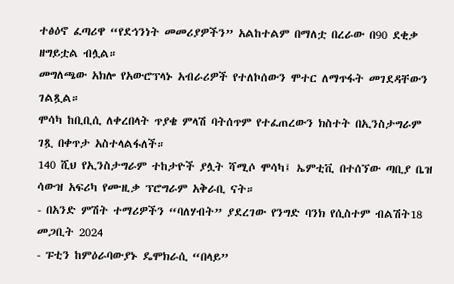ተፅዕኖ ፈጣሪዋ “የደኅንነት መመሪያዎችን” አልከተልም በማለቷ በረራው በ90 ደቂቃ ዘግይቷል ብሏል።
መግለጫው አክሎ የአውሮፕላኑ አብራሪዎች የተለኮሰውን ሞተር ለማጥፋት መገደዳቸውን ገልጿል።
ሞሳካ ከቢቢሲ ለቀረበላት ጥያቄ ምላሽ ባትሰጥም የተፈጠረውን ክስተት በኢንስታግራም ገጿ በቀጥታ አስተላልፋለች።
140 ሺህ የኢንስታግራም ተከታዮች ያሏት ሻሚሶ ሞሳካ፤ ኤምቲቪ በተሰኘው ጣቢያ ቤዝ ሳውዝ አፍሪካ የሙዚቃ ፕሮግራም አቅራቢ ናት።
- በአንድ ምሽት ተማሪዎችን “ባለሃብት” ያደረገው የንግድ ባንክ የሲስተም ብልሽት18 መጋቢት 2024
- ፑቲን ከምዕራባውያኑ ዴሞክራሲ “በላይ”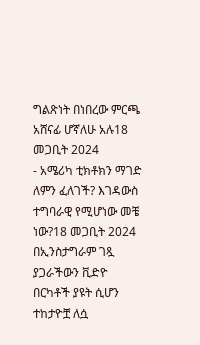ግልጽነት በነበረው ምርጫ አሸናፊ ሆኛለሁ አሉ18 መጋቢት 2024
- አሜሪካ ቲክቶክን ማገድ ለምን ፈለገች? እገዳውስ ተግባራዊ የሚሆነው መቼ ነው?18 መጋቢት 2024
በኢንስታግራም ገጿ ያጋራችውን ቪድዮ በርካቶች ያዩት ሲሆን ተከታዮቿ ለሷ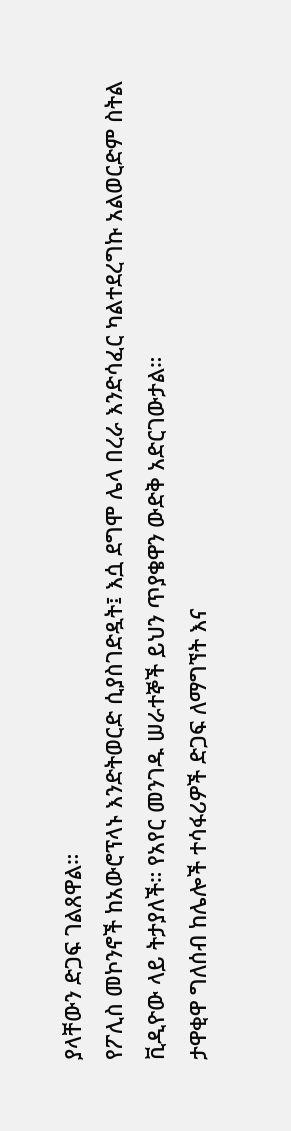ያላቸውን ድጋፍ ገልጸዋል።
የፖሊስ መኮንኖች ከአውሮፕላኑ እንድትወርድ ሲያስገድዷት፤ እሷ ደግሞ ሌላ በረራ እንድሳፈር ካልተደረግኩ አልወርድም ስትል ቪዲዮው ላይ ትታያለች። የአየር መንገዱ ሠራተኞች ይህን ጥያቄዋን ውድቅ አድርገውታል።
ታዋቂዋ ግለሰብ ከሌሎች ተሳፋሪዎች ድጋፍ ለማግኘት እና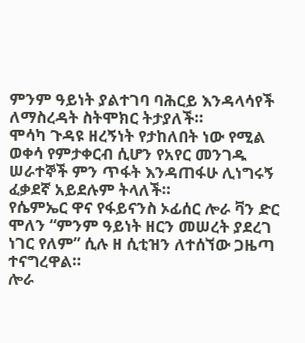ምንም ዓይነት ያልተገባ ባሕርይ እንዳላሳየች ለማስረዳት ስትሞክር ትታያለች።
ሞሳካ ጉዳዩ ዘረኝነት የታከለበት ነው የሚል ወቀሳ የምታቀርብ ሲሆን የአየር መንገዱ ሠራተኞች ምን ጥፋት እንዳጠፋሁ ሊነግሩኝ ፈቃደኛ አይደሉም ትላለች።
የሴምኤር ዋና የፋይናንስ ኦፊሰር ሎራ ቫን ድር ሞለን “ምንም ዓይነት ዘርን መሠረት ያደረገ ነገር የለም” ሲሉ ዘ ሲቲዝን ለተሰኘው ጋዜጣ ተናግረዋል።
ሎራ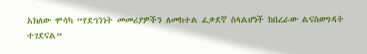አክለው ሞሳካ “የደኅንነት መመሪያዎችን ለመከተል ፈቃደኛ ስላልሆነች ከበረራው ልናስወግዳት ተገደናል”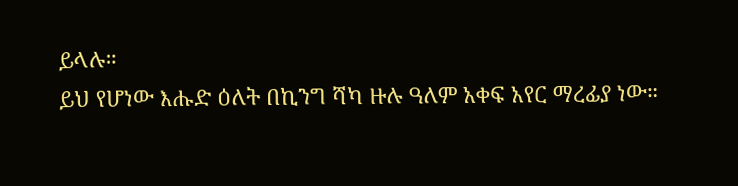ይላሉ።
ይህ የሆነው እሑድ ዕለት በኪንግ ሻካ ዙሉ ዓለም አቀፍ አየር ማረፊያ ነው።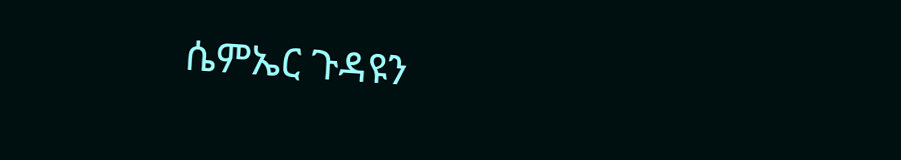ሴምኤር ጉዳዩን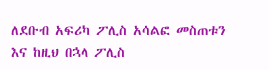ለደቡብ አፍሪካ ፖሊስ አሳልፎ መስጠቱን እና ከዚህ በኋላ ፖሊስ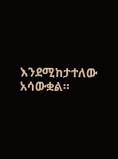እንደሚከታተለው አሳውቋል።